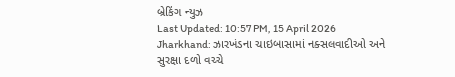બ્રેકિંગ ન્યુઝ
Last Updated: 10:57 PM, 15 April 2026
Jharkhand: ઝારખંડના ચાઇબાસામાં નક્સલવાદીઓ અને સુરક્ષા દળો વચ્ચે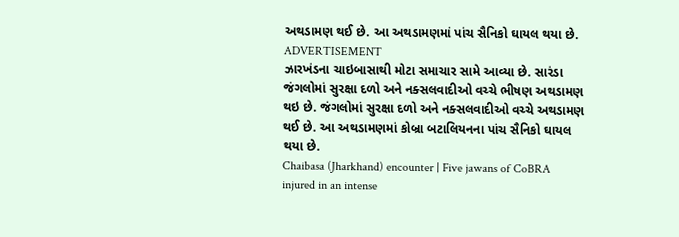અથડામણ થઈ છે. આ અથડામણમાં પાંચ સૈનિકો ઘાયલ થયા છે.
ADVERTISEMENT
ઝારખંડના ચાઇબાસાથી મોટા સમાચાર સામે આવ્યા છે. સારંડા જંગલોમાં સુરક્ષા દળો અને નક્સલવાદીઓ વચ્ચે ભીષણ અથડામણ થઇ છે. જંગલોમાં સુરક્ષા દળો અને નક્સલવાદીઓ વચ્ચે અથડામણ થઈ છે. આ અથડામણમાં કોબ્રા બટાલિયનના પાંચ સૈનિકો ઘાયલ થયા છે.
Chaibasa (Jharkhand) encounter | Five jawans of CoBRA injured in an intense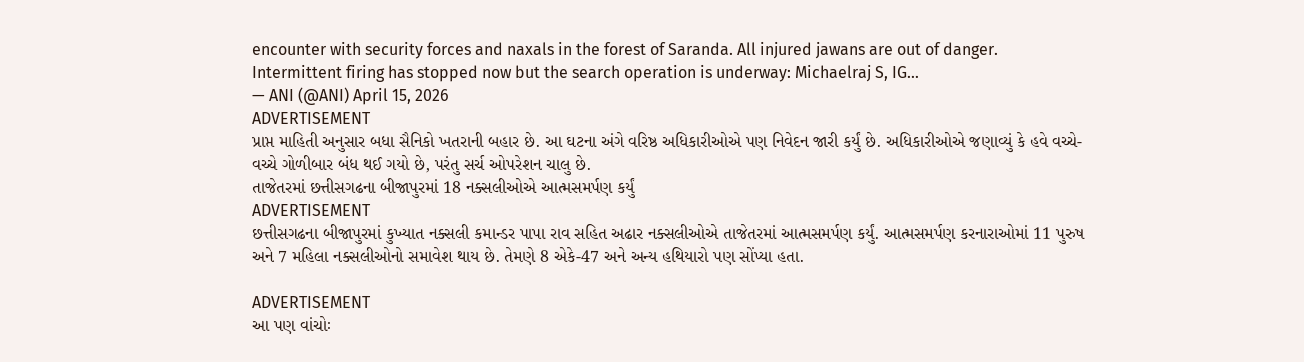encounter with security forces and naxals in the forest of Saranda. All injured jawans are out of danger. Intermittent firing has stopped now but the search operation is underway: Michaelraj S, IG…
— ANI (@ANI) April 15, 2026
ADVERTISEMENT
પ્રાપ્ત માહિતી અનુસાર બધા સૈનિકો ખતરાની બહાર છે. આ ઘટના અંગે વરિષ્ઠ અધિકારીઓએ પણ નિવેદન જારી કર્યું છે. અધિકારીઓએ જણાવ્યું કે હવે વચ્ચે-વચ્ચે ગોળીબાર બંધ થઈ ગયો છે, પરંતુ સર્ચ ઓપરેશન ચાલુ છે.
તાજેતરમાં છત્તીસગઢના બીજાપુરમાં 18 નક્સલીઓએ આત્મસમર્પણ કર્યું
ADVERTISEMENT
છત્તીસગઢના બીજાપુરમાં કુખ્યાત નક્સલી કમાન્ડર પાપા રાવ સહિત અઢાર નક્સલીઓએ તાજેતરમાં આત્મસમર્પણ કર્યું. આત્મસમર્પણ કરનારાઓમાં 11 પુરુષ અને 7 મહિલા નક્સલીઓનો સમાવેશ થાય છે. તેમણે 8 એકે-47 અને અન્ય હથિયારો પણ સોંપ્યા હતા.

ADVERTISEMENT
આ પણ વાંચોઃ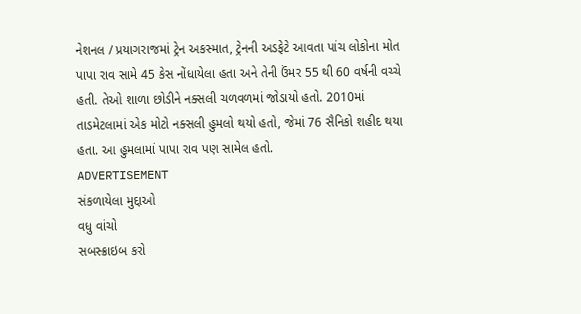નેશનલ / પ્રયાગરાજમાં ટ્રેન અકસ્માત, ટ્રેનની અડફેટે આવતા પાંચ લોકોના મોત
પાપા રાવ સામે 45 કેસ નોંધાયેલા હતા અને તેની ઉંમર 55 થી 60 વર્ષની વચ્ચે હતી. તેઓ શાળા છોડીને નક્સલી ચળવળમાં જોડાયો હતો. 2010માં તાડમેટલામાં એક મોટો નક્સલી હુમલો થયો હતો, જેમાં 76 સૈનિકો શહીદ થયા હતા. આ હુમલામાં પાપા રાવ પણ સામેલ હતો.
ADVERTISEMENT
સંકળાયેલા મુદ્દાઓ
વધુ વાંચો
સબસ્ક્રાઇબ કરો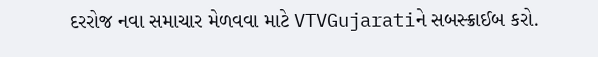દરરોજ નવા સમાચાર મેળવવા માટે VTVGujaratiને સબસ્ક્રાઈબ કરો.